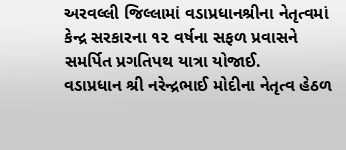અરવલ્લી જિલ્લામાં વડાપ્રધાનશ્રીના નેતૃત્વમાં કેન્દ્ર સરકારના ૧૨ વર્ષના સફળ પ્રવાસને સમર્પિત પ્રગતિપથ યાત્રા યોજાઈ.
વડાપ્રધાન શ્રી નરેન્દ્રભાઈ મોદીના નેતૃત્વ હેઠળ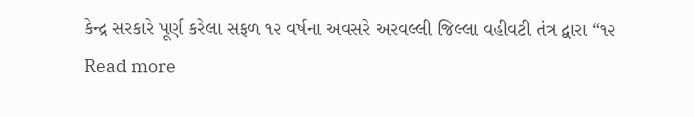કેન્દ્ર સરકારે પૂર્ણ કરેલા સફળ ૧૨ વર્ષના અવસરે અરવલ્લી જિલ્લા વહીવટી તંત્ર દ્વારા “૧૨
Read more